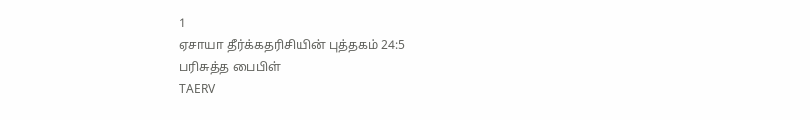1
ஏசாயா தீர்க்கதரிசியின் புத்தகம் 24:5
பரிசுத்த பைபிள்
TAERV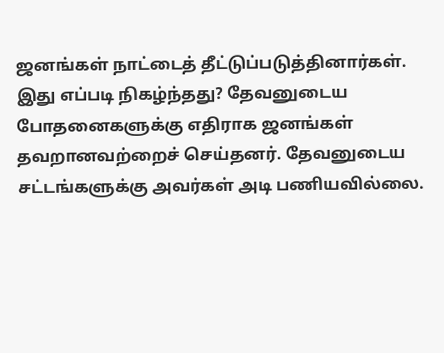ஜனங்கள் நாட்டைத் தீட்டுப்படுத்தினார்கள். இது எப்படி நிகழ்ந்தது? தேவனுடைய போதனைகளுக்கு எதிராக ஜனங்கள் தவறானவற்றைச் செய்தனர். தேவனுடைய சட்டங்களுக்கு அவர்கள் அடி பணியவில்லை.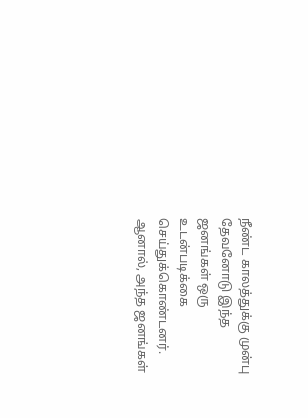நீண்ட காலத்துக்கு முன்பு தேவனோடு இந்த ஜனங்கள் ஒரு உடன்படிக்கை செய்துக்கொண்டனர். ஆனால், அந்த ஜனங்கள்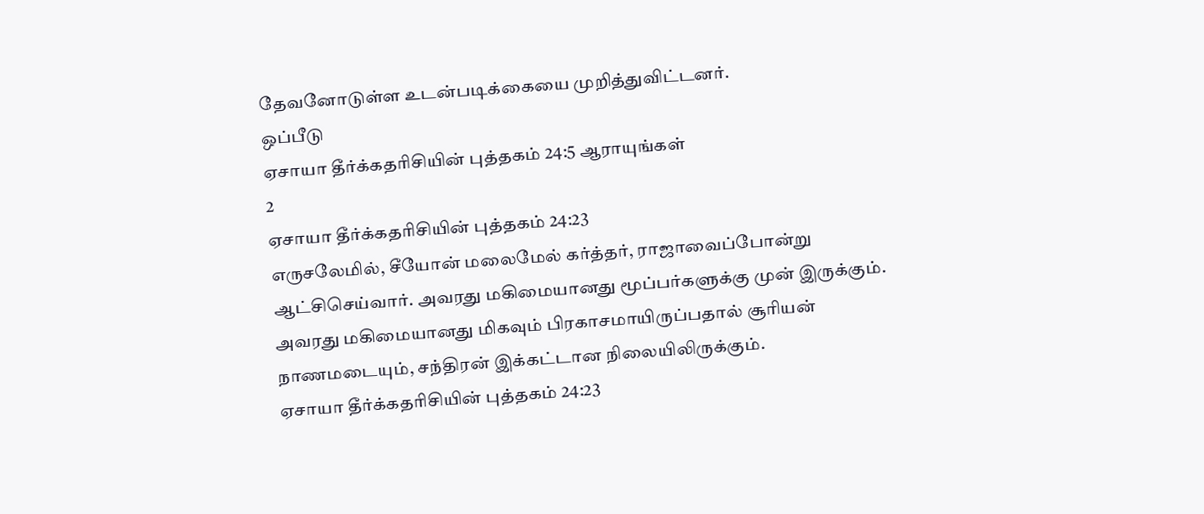தேவனோடுள்ள உடன்படிக்கையை முறித்துவிட்டனர்.
ஒப்பீடு
ஏசாயா தீர்க்கதரிசியின் புத்தகம் 24:5 ஆராயுங்கள்
2
ஏசாயா தீர்க்கதரிசியின் புத்தகம் 24:23
எருசலேமில், சீயோன் மலைமேல் கர்த்தர், ராஜாவைப்போன்று ஆட்சிசெய்வார். அவரது மகிமையானது மூப்பர்களுக்கு முன் இருக்கும். அவரது மகிமையானது மிகவும் பிரகாசமாயிருப்பதால் சூரியன் நாணமடையும், சந்திரன் இக்கட்டான நிலையிலிருக்கும்.
ஏசாயா தீர்க்கதரிசியின் புத்தகம் 24:23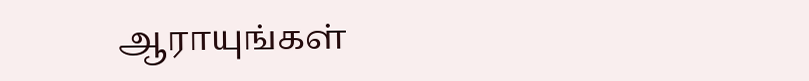ஆராயுங்கள்